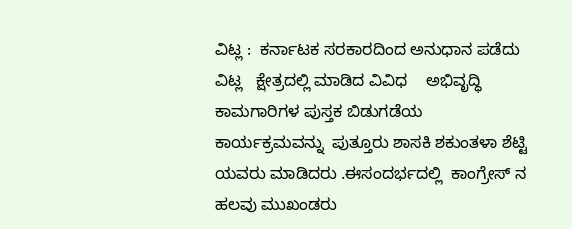ವಿಟ್ಲ :  ಕರ್ನಾಟಕ ಸರಕಾರದಿಂದ ಅನುಧಾನ ಪಡೆದು ವಿಟ್ಲ   ಕ್ಷೇತ್ರದಲ್ಲಿ ಮಾಡಿದ ವಿವಿಧ    ಅಭಿವೃದ್ಧಿ ಕಾಮಗಾರಿಗಳ ಪುಸ್ತಕ ಬಿಡುಗಡೆಯ ಕಾರ್ಯಕ್ರಮವನ್ನು  ಪುತ್ತೂರು ಶಾಸಕಿ ಶಕುಂತಳಾ ಶೆಟ್ಟಿ ಯವರು ಮಾಡಿದರು .ಈಸಂದರ್ಭದಲ್ಲಿ  ಕಾಂಗ್ರೇಸ್ ನ ಹಲವು ಮುಖಂಡರು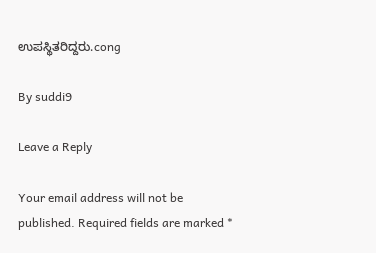ಉಪಸ್ಥಿತರಿದ್ದರು.cong

By suddi9

Leave a Reply

Your email address will not be published. Required fields are marked *